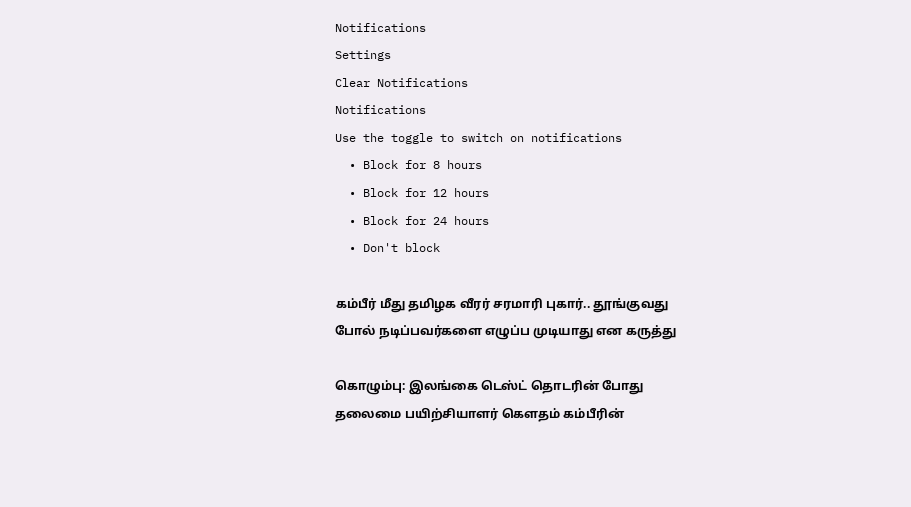Notifications
Settings
Clear Notifications
Notifications
Use the toggle to switch on notifications
  • Block for 8 hours
  • Block for 12 hours
  • Block for 24 hours
  • Don't block

கம்பீர் மீது தமிழக வீரர் சரமாரி புகார்.. தூங்குவது போல் நடிப்பவர்களை எழுப்ப முடியாது என கருத்து

கொழும்பு: இலங்கை டெஸ்ட் தொடரின் போது தலைமை பயிற்சியாளர் கௌதம் கம்பீரின்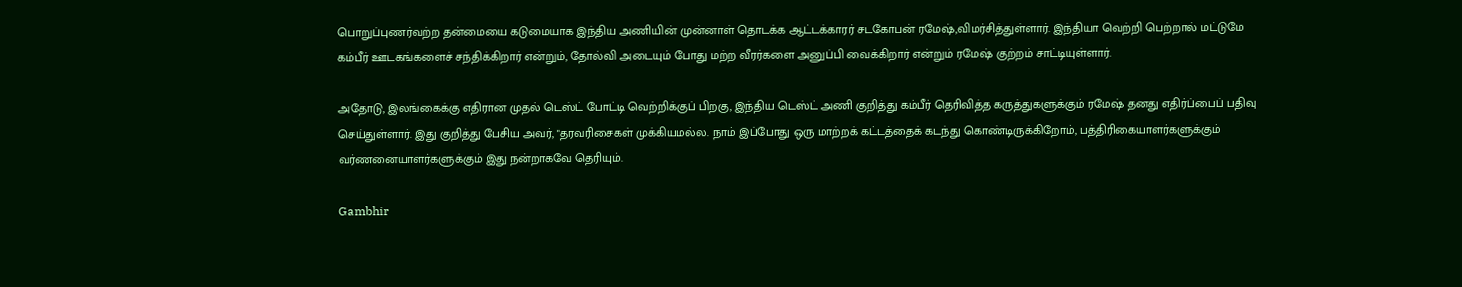பொறுப்புணர்வற்ற தன்மையை கடுமையாக இந்திய அணியின் முன்னாள் தொடக்க ஆட்டக்காரர் சடகோபன் ரமேஷ்,விமர்சித்துள்ளார். இந்தியா வெற்றி பெற்றால் மட்டுமே கம்பீர் ஊடகங்களைச் சந்திக்கிறார் என்றும், தோல்வி அடையும் போது மற்ற வீரர்களை அனுப்பி வைக்கிறார் என்றும் ரமேஷ் குற்றம் சாட்டியுள்ளார்.

அதோடு, இலங்கைக்கு எதிரான முதல் டெஸ்ட் போட்டி வெற்றிக்குப் பிறகு, இந்திய டெஸ்ட் அணி குறித்து கம்பீர் தெரிவித்த கருத்துகளுக்கும் ரமேஷ் தனது எதிர்ப்பைப் பதிவு செய்துள்ளார். இது குறித்து பேசிய அவர், "தரவரிசைகள் முக்கியமல்ல. நாம் இப்போது ஒரு மாற்றக் கட்டத்தைக் கடந்து கொண்டிருக்கிறோம், பத்திரிகையாளர்களுக்கும் வர்ணனையாளர்களுக்கும் இது நன்றாகவே தெரியும்.

Gambhir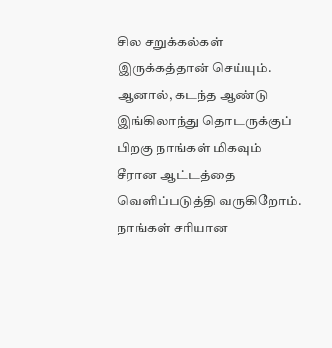சில சறுக்கல்கள் இருக்கத்தான் செய்யும். ஆனால், கடந்த ஆண்டு இங்கிலாந்து தொடருக்குப் பிறகு நாங்கள் மிகவும் சீரான ஆட்டத்தை வெளிப்படுத்தி வருகிறோம். நாங்கள் சரியான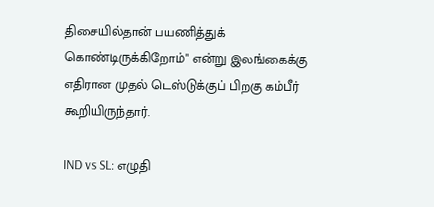திசையில்தான் பயணித்துக் கொண்டிருக்கிறோம்" என்று இலங்கைக்கு எதிரான முதல் டெஸ்டுக்குப் பிறகு கம்பீர் கூறியிருந்தார்.

IND vs SL: எழுதி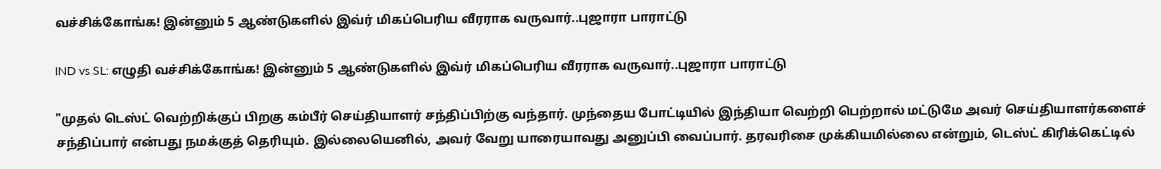வச்சிக்கோங்க! இன்னும் 5 ஆண்டுகளில் இவ்ர் மிகப்பெரிய வீரராக வருவார்..புஜாரா பாராட்டு

IND vs SL: எழுதி வச்சிக்கோங்க! இன்னும் 5 ஆண்டுகளில் இவ்ர் மிகப்பெரிய வீரராக வருவார்..புஜாரா பாராட்டு

"முதல் டெஸ்ட் வெற்றிக்குப் பிறகு கம்பீர் செய்தியாளர் சந்திப்பிற்கு வந்தார். முந்தைய போட்டியில் இந்தியா வெற்றி பெற்றால் மட்டுமே அவர் செய்தியாளர்களைச் சந்திப்பார் என்பது நமக்குத் தெரியும். இல்லையெனில், அவர் வேறு யாரையாவது அனுப்பி வைப்பார். தரவரிசை முக்கியமில்லை என்றும், டெஸ்ட் கிரிக்கெட்டில்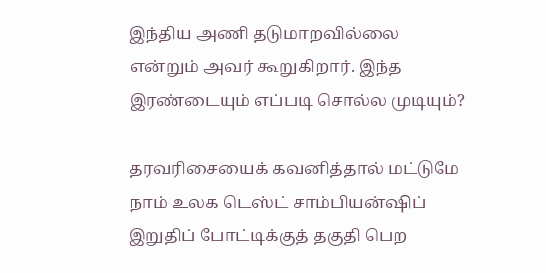இந்திய அணி தடுமாறவில்லை என்றும் அவர் கூறுகிறார். இந்த இரண்டையும் எப்படி சொல்ல முடியும்?

தரவரிசையைக் கவனித்தால் மட்டுமே நாம் உலக டெஸ்ட் சாம்பியன்ஷிப் இறுதிப் போட்டிக்குத் தகுதி பெற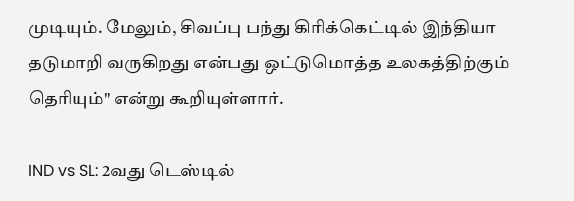முடியும். மேலும், சிவப்பு பந்து கிரிக்கெட்டில் இந்தியா தடுமாறி வருகிறது என்பது ஒட்டுமொத்த உலகத்திற்கும் தெரியும்" என்று கூறியுள்ளார்.

IND vs SL: 2வது டெஸ்டில்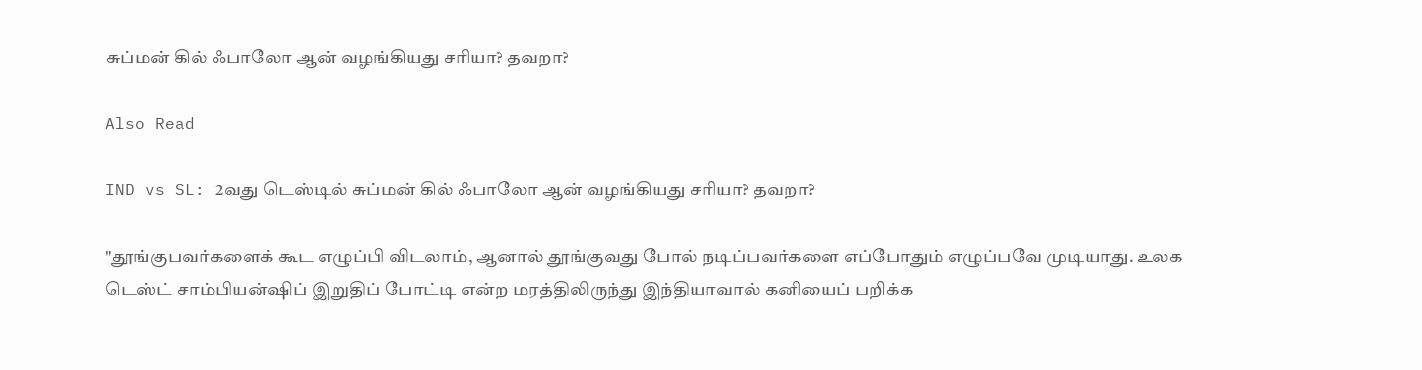சுப்மன் கில் ஃபாலோ ஆன் வழங்கியது சரியா? தவறா?

Also Read

IND vs SL: 2வது டெஸ்டில் சுப்மன் கில் ஃபாலோ ஆன் வழங்கியது சரியா? தவறா?

"தூங்குபவர்களைக் கூட எழுப்பி விடலாம், ஆனால் தூங்குவது போல் நடிப்பவர்களை எப்போதும் எழுப்பவே முடியாது. உலக டெஸ்ட் சாம்பியன்ஷிப் இறுதிப் போட்டி என்ற மரத்திலிருந்து இந்தியாவால் கனியைப் பறிக்க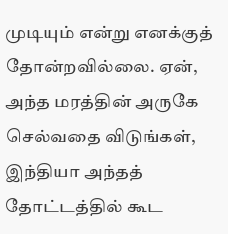முடியும் என்று எனக்குத் தோன்றவில்லை. ஏன், அந்த மரத்தின் அருகே செல்வதை விடுங்கள், இந்தியா அந்தத் தோட்டத்தில் கூட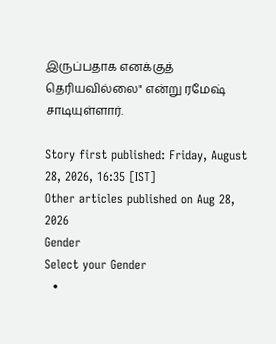இருப்பதாக எனக்குத் தெரியவில்லை" என்று ரமேஷ் சாடியுள்ளார்.

Story first published: Friday, August 28, 2026, 16:35 [IST]
Other articles published on Aug 28, 2026
Gender
Select your Gender
  •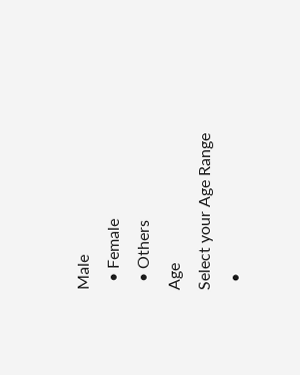Male
  • Female
  • Others
Age
Select your Age Range
  •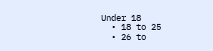Under 18
  • 18 to 25
  • 26 to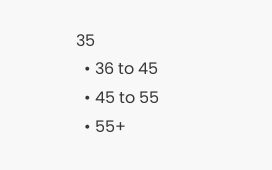35
  • 36 to 45
  • 45 to 55
  • 55+